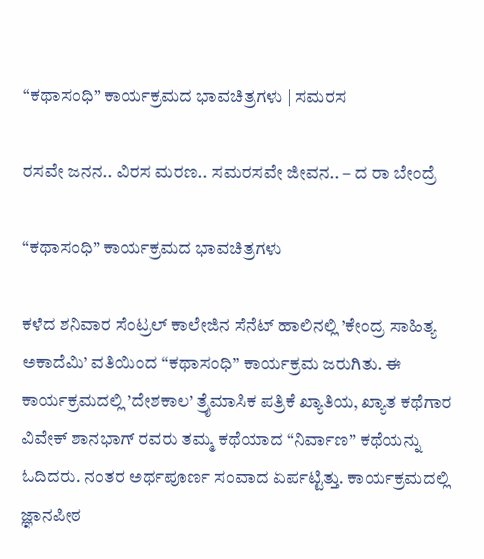“ಕಥಾಸಂಧಿ” ಕಾರ್ಯಕ್ರಮದ ಭಾವಚಿತ್ರಗಳು | ಸಮರಸ

ರಸವೇ ಜನನ.. ವಿರಸ ಮರಣ.. ಸಮರಸವೇ ಜೀವನ.. – ದ ರಾ ಬೇಂದ್ರೆ

“ಕಥಾಸಂಧಿ” ಕಾರ್ಯಕ್ರಮದ ಭಾವಚಿತ್ರಗಳು

ಕಳೆದ ಶನಿವಾರ ಸೆಂಟ್ರಲ್ ಕಾಲೇಜಿನ ಸೆನೆಟ್ ಹಾಲಿನಲ್ಲಿ ’ಕೇಂದ್ರ ಸಾಹಿತ್ಯ ಅಕಾದೆಮಿ’ ವತಿಯಿಂದ “ಕಥಾಸಂಧಿ” ಕಾರ್ಯಕ್ರಮ ಜರುಗಿತು. ಈ ಕಾರ್ಯಕ್ರಮದಲ್ಲಿ ’ದೇಶಕಾಲ’ ತ್ರೈಮಾಸಿಕ ಪತ್ರಿಕೆ ಖ್ಯಾತಿಯ, ಖ್ಯಾತ ಕಥೆಗಾರ ವಿವೇಕ್ ಶಾನಭಾಗ್ ರವರು ತಮ್ಮ ಕಥೆಯಾದ “ನಿರ್ವಾಣ” ಕಥೆಯನ್ನು ಓದಿದರು. ನಂತರ ಅರ್ಥಪೂರ್ಣ ಸಂವಾದ ಏರ್ಪಟ್ಟಿತ್ತು. ಕಾರ್ಯಕ್ರಮದಲ್ಲಿ ಜ್ಞಾನಪೀಠ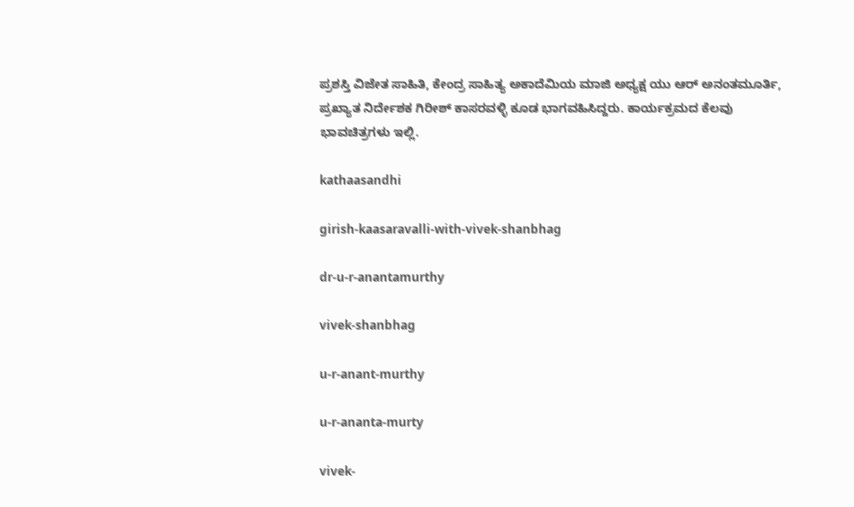ಪ್ರಶಸ್ತಿ ವಿಜೇತ ಸಾಹಿತಿ, ಕೇಂದ್ರ ಸಾಹಿತ್ಯ ಅಕಾದೆಮಿಯ ಮಾಜಿ ಅಧ್ಯಕ್ಷ ಯು ಆರ್ ಅನಂತಮೂರ್ತಿ, ಪ್ರಖ್ಯಾತ ನಿರ್ದೇಶಕ ಗಿರೀಶ್ ಕಾಸರವಳ್ಳಿ ಕೂಡ ಭಾಗವಹಿಸಿದ್ದರು. ಕಾರ್ಯಕ್ರಮದ ಕೆಲವು ಭಾವಚಿತ್ರಗಳು ಇಲ್ಲಿ.

kathaasandhi

girish-kaasaravalli-with-vivek-shanbhag

dr-u-r-anantamurthy

vivek-shanbhag

u-r-anant-murthy

u-r-ananta-murty

vivek-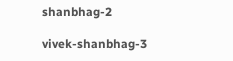shanbhag-2

vivek-shanbhag-3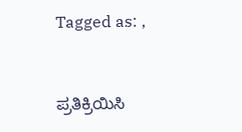Tagged as: ,


ಪ್ರತಿಕ್ರಿಯಿಸಿ